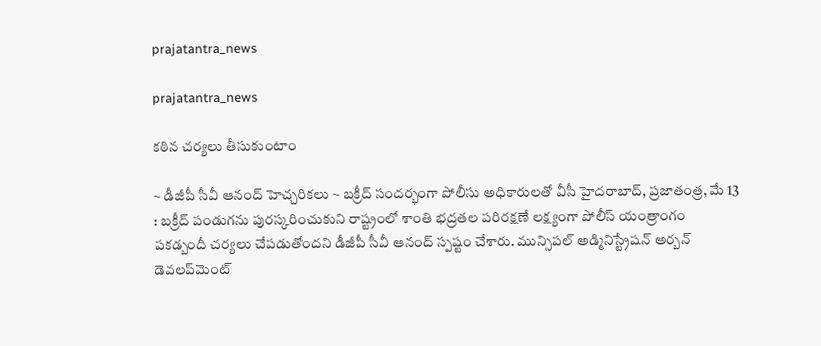prajatantra_news

prajatantra_news

కఠిన చర్యలు తీసుకుంటాం

~ డీజీపీ సీవీ ఆనంద్ హెచ్చరికలు ~ బక్రీద్ సందర్భంగా పోలీసు అధికారులతో వీసీ హైదరాబాద్, ప్రజాతంత్ర, మే 13 : బక్రీద్ పండుగను పురస్కరించుకుని రాష్ట్రంలో శాంతి భద్రతల పరిరక్షణే లక్ష్యంగా పోలీస్ యంత్రాంగం పకడ్బందీ చర్యలు చేపడుతోందని డీజీపీ సీవీ ఆనంద్ స్పష్టం చేశారు. మున్సిపల్ అడ్మినిస్ట్రేషన్ అర్బన్ డెవలప్‌మెంట్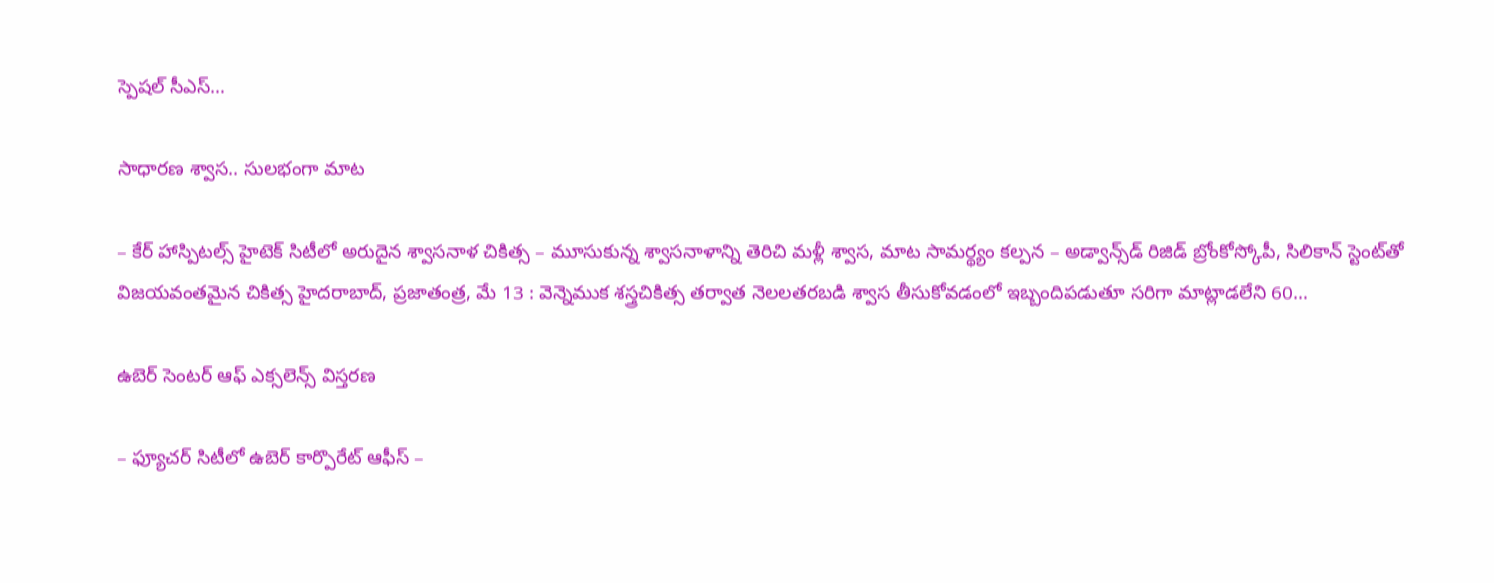స్పెషల్ సీఎస్…

సాధారణ శ్వాస.. సులభంగా మాట

– కేర్ హాస్పిటల్స్ హైటెక్ సిటీలో అరుదైన శ్వాసనాళ చికిత్స – మూసుకున్న శ్వాసనాళాన్ని తెరిచి మళ్లీ శ్వాస, మాట సామర్థ్యం కల్పన – అడ్వాన్స్‌డ్ రిజిడ్ బ్రోంకోస్కోపీ, సిలికాన్ స్టెంట్‌తో విజయవంతమైన చికిత్స హైదరాబాద్, ప్రజాతంత్ర, మే 13 : వెన్నెముక శస్త్రచికిత్స తర్వాత నెలలతరబడి శ్వాస తీసుకోవడంలో ఇబ్బందిపడుతూ సరిగా మాట్లాడలేని 60…

ఉబెర్ సెంటర్ ఆఫ్ ఎక్సలెన్స్ విస్తరణ

– ఫ్యూచర్ సిటీలో ఉబెర్ కార్పొరేట్ ఆఫీస్ –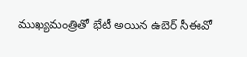ముఖ్యమంత్రితో భేటీ అయిన ఉబెర్ సీఈవో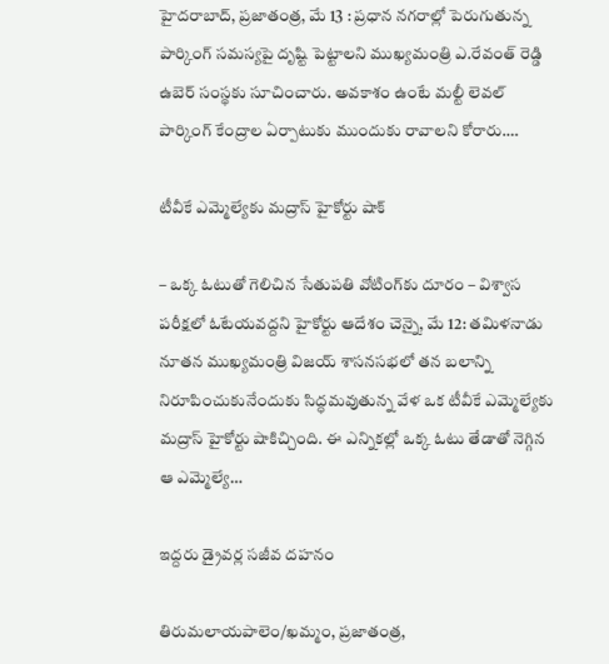హైదరాబాద్, ప్రజాతంత్ర, మే 13 : ప్రధాన నగరాల్లో పెరుగుతున్న పార్కింగ్ సమస్యపై దృష్టి పెట్టాలని ముఖ్యమంత్రి ఎ.రేవంత్ రెడ్డి ఉబెర్ సంస్థకు సూచించారు. అవకాశం ఉంటే మల్టీ లెవల్ పార్కింగ్ కేంద్రాల ఏర్పాటుకు ముందుకు రావాలని కోరారు.…

టీవీకే ఎమ్మెల్యేకు మద్రాస్ హైకోర్టు షాక్

– ఒక్క ఓటుతో గెలిచిన సేతుపతి వోటింగ్‌కు దూరం – విశ్వాస పరీక్షలో ఓటేయవద్దని హైకోర్టు ఆదేశం చెన్నై, మే 12: తమిళనాడు నూతన ముఖ్యమంత్రి విజయ్ శాసనసభలో తన బలాన్ని నిరూపించుకునేందుకు సిద్ధమవుతున్న వేళ ఒక టీవీకే ఎమ్మెల్యేకు మద్రాస్ హైకోర్టు షాకిచ్చింది. ఈ ఎన్నికల్లో ఒక్క ఓటు తేడాతో నెగ్గిన ఆ ఎమ్మెల్యే…

ఇద్దరు డ్రైవర్ల సజీవ దహనం

తిరుమలాయపాలెం/ఖమ్మం, ప్రజాతంత్ర,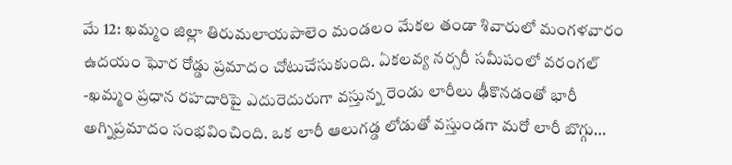మే 12: ఖమ్మం జిల్లా తిరుమలాయపాలెం మండలం మేకల తండా శివారులో మంగళవారం ఉదయం ఘోర రోడ్డు ప్రమాదం చోటుచేసుకుంది. ఏకలవ్య నర్సరీ సమీపంలో వరంగల్ -ఖమ్మం ప్రధాన రహదారిపై ఎదురెదురుగా వస్తున్న రెండు లారీలు ఢీకొనడంతో భారీ అగ్నిప్రమాదం సంభవించింది. ఒక లారీ ఆలుగడ్డ లోడుతో వస్తుండగా మరో లారీ బొగ్గు…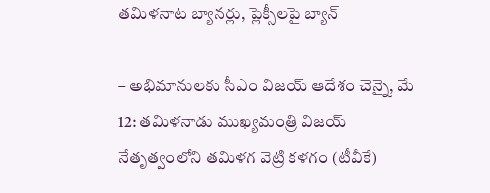తమిళనాట బ్యానర్లు, ప్లెక్సీలపై బ్యాన్

– అభిమానులకు సీఎం విజయ్ ఆదేశం చెన్నై, మే 12: తమిళనాడు ముఖ్యమంత్రి విజయ్ నేతృత్వంలోని తమిళగ వెట్రి కళగం (టీవీకే)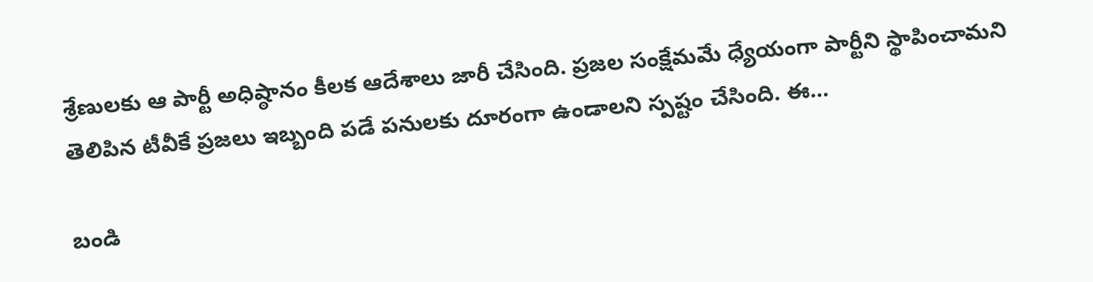శ్రేణులకు ఆ పార్టీ అధిష్ఠానం కీలక ఆదేశాలు జారీ చేసింది. ప్రజల సంక్షేమమే ధ్యేయంగా పార్టీని స్థాపించామని తెలిపిన టీవీకే ప్రజలు ఇబ్బంది పడే పనులకు దూరంగా ఉండాలని స్పష్టం చేసింది. ఈ…

బండి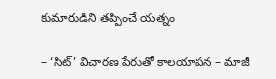కుమారుడిని తప్పించే యత్నం

– ‘సిట్‌’ విచారణ పేరుతో కాలయాపన – మాజీ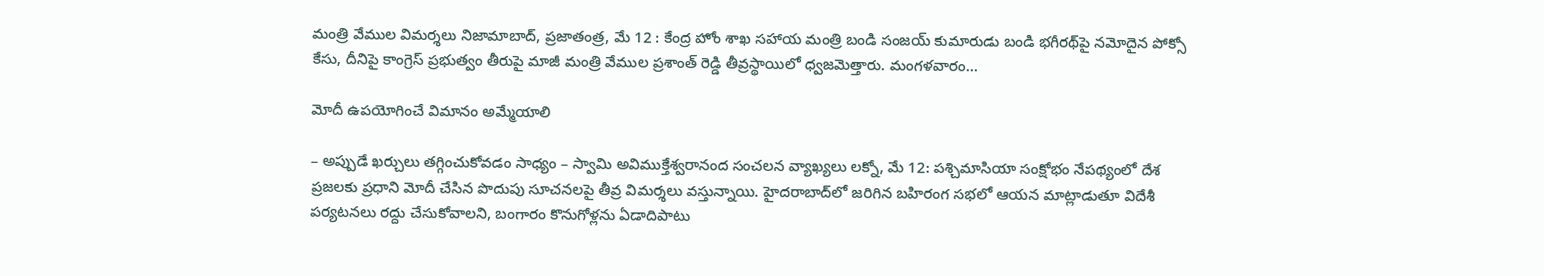మంత్రి వేముల విమర్శలు నిజామాబాద్, ప్రజాతంత్ర, మే 12 : కేంద్ర హోం శాఖ సహాయ మంత్రి బండి సంజయ్ కుమారుడు బండి భగీరథ్‌పై నమోదైన పోక్సో కేసు, దీనిపై కాంగ్రెస్ ప్రభుత్వం తీరుపై మాజీ మంత్రి వేముల ప్రశాంత్ రెడ్డి తీవ్రస్థాయిలో ధ్వజమెత్తారు. మంగళవారం…

మోదీ ఉపయోగించే విమానం అమ్మేయాలి

– అప్పుడే ఖర్చులు తగ్గించుకోవడం సాధ్యం – స్వామి అవిముక్తేశ్వరానంద సంచలన వ్యాఖ్యలు లక్నో, మే 12: పశ్చిమాసియా సంక్షోభం నేపథ్యంలో దేశ ప్రజలకు ప్రధాని మోదీ చేసిన పొదుపు సూచనలపై తీవ్ర విమర్శలు వస్తున్నాయి. హైదరాబాద్‌లో జరిగిన బహిరంగ సభలో ఆయన మాట్లాడుతూ విదేశీ పర్యటనలు రద్దు చేసుకోవాలని, బంగారం కొనుగోళ్లను ఏడాదిపాటు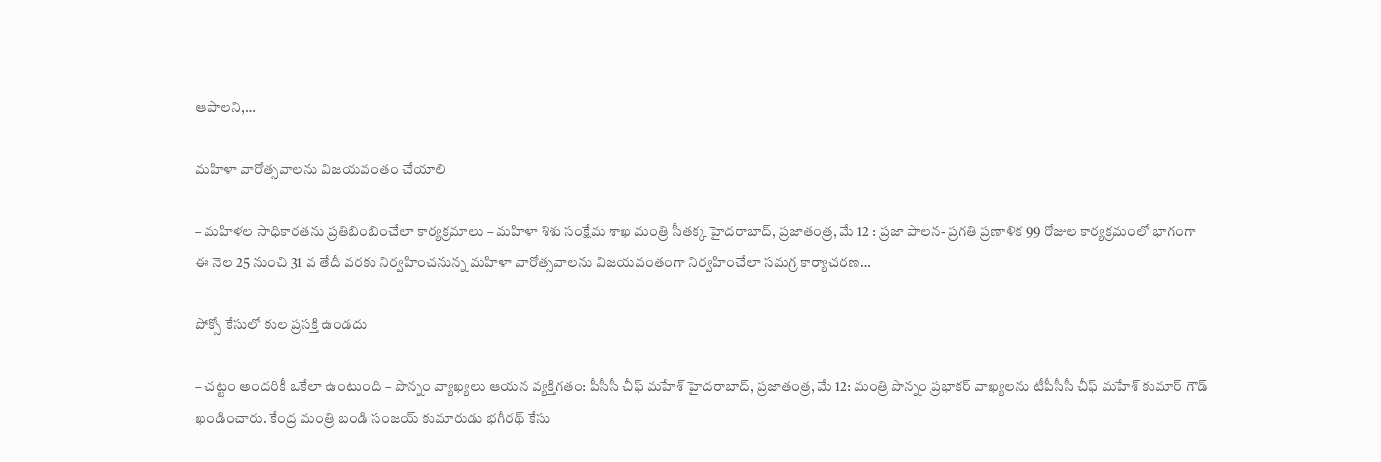ఆపాలని,…

మహిళా వారోత్సవాలను విజయవంతం చేయాలి

– మహిళల సాధికారతను ప్రతిబింబించేలా కార్యక్రమాలు – మహిళా శిశు సంక్షేమ శాఖ మంత్రి సీతక్క హైదరాబాద్, ప్రజాతంత్ర, మే 12 : ప్రజా పాలన- ప్రగతి ప్రణాళిక 99 రోజుల కార్యక్రమంలో భాగంగా ఈ నెల 25 నుంచి 31 వ తేదీ వరకు నిర్వహించనున్న మహిళా వారోత్సవాలను విజయవంతంగా నిర్వహించేలా సమగ్ర కార్యాచరణ…

పోక్సో కేసులో కుల ప్రసక్తి ఉండదు

– చట్టం అందరికీ ఒకేలా ఉంటుంది – పొన్నం వ్యాఖ్యలు ఆయన వ్యక్తిగతం: పీసీసీ చీఫ్ మహేశ్ హైదరాబాద్, ప్రజాతంత్ర, మే 12: మంత్రి పొన్నం ప్రభాకర్ వాఖ్యలను టీపీసీసీ చీఫ్ మహేశ్ కుమార్ గౌడ్ ఖండించారు. కేంద్ర మంత్రి బండి సంజయ్ కుమారుడు భగీరథ్ కేసు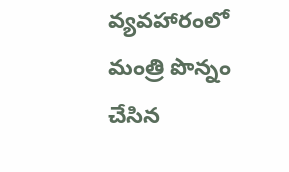వ్యవహారంలో మంత్రి పొన్నం చేసిన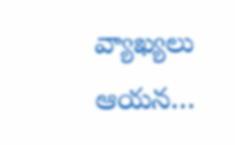వ్యాఖ్యలు ఆయన…